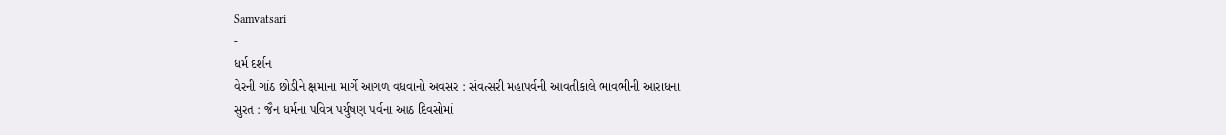Samvatsari
-
ધર્મ દર્શન
વેરની ગાંઠ છોડીને ક્ષમાના માર્ગે આગળ વધવાનો અવસર : સંવત્સરી મહાપર્વની આવતીકાલે ભાવભીની આરાધના
સુરત : જૈન ધર્મના પવિત્ર પર્યુષણ પર્વના આઠ દિવસોમાં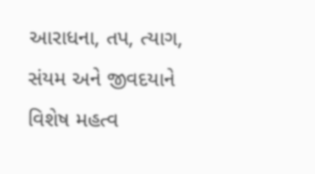આરાધના, તપ, ત્યાગ, સંયમ અને જીવદયાને વિશેષ મહત્વ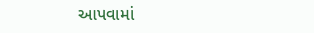આપવામાં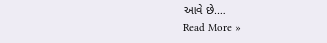આવે છે.…
Read More »